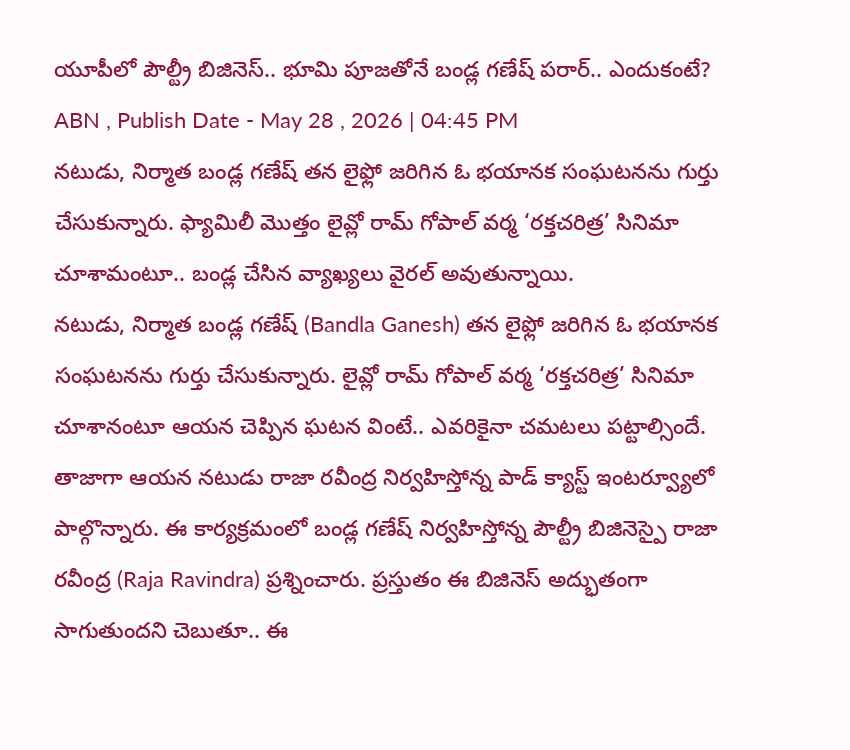యూపీలో పౌల్ట్రీ బిజినెస్.. భూమి పూజతోనే బండ్ల గణేష్ పరార్.. ఎందుకంటే?
ABN , Publish Date - May 28 , 2026 | 04:45 PM
నటుడు, నిర్మాత బండ్ల గణేష్ తన లైఫ్లో జరిగిన ఓ భయానక సంఘటనను గుర్తు చేసుకున్నారు. ఫ్యామిలీ మొత్తం లైవ్లో రామ్ గోపాల్ వర్మ ‘రక్తచరిత్ర’ సినిమా చూశామంటూ.. బండ్ల చేసిన వ్యాఖ్యలు వైరల్ అవుతున్నాయి.
నటుడు, నిర్మాత బండ్ల గణేష్ (Bandla Ganesh) తన లైఫ్లో జరిగిన ఓ భయానక సంఘటనను గుర్తు చేసుకున్నారు. లైవ్లో రామ్ గోపాల్ వర్మ ‘రక్తచరిత్ర’ సినిమా చూశానంటూ ఆయన చెప్పిన ఘటన వింటే.. ఎవరికైనా చమటలు పట్టాల్సిందే. తాజాగా ఆయన నటుడు రాజా రవీంద్ర నిర్వహిస్తోన్న పాడ్ క్యాస్ట్ ఇంటర్వ్యూలో పాల్గొన్నారు. ఈ కార్యక్రమంలో బండ్ల గణేష్ నిర్వహిస్తోన్న పౌల్ట్రీ బిజినెస్పై రాజా రవీంద్ర (Raja Ravindra) ప్రశ్నించారు. ప్రస్తుతం ఈ బిజినెస్ అద్భుతంగా సాగుతుందని చెబుతూ.. ఈ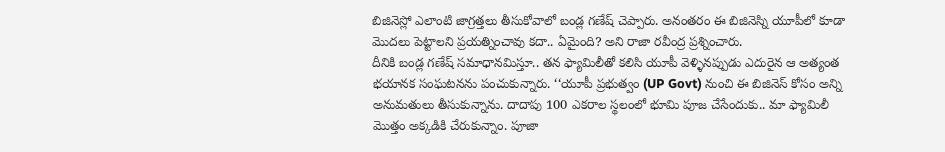బిజినెస్లో ఎలాంటి జాగ్రత్తలు తీసుకోవాలో బండ్ల గణేష్ చెప్పారు. అనంతరం ఈ బిజినెస్ని యూపీలో కూడా మొదలు పెట్టాలని ప్రయత్నించావు కదా.. ఏమైంది? అని రాజా రవీంద్ర ప్రశ్నించారు.
దీనికి బండ్ల గణేష్ సమాధానమిస్తూ.. తన ఫ్యామిలీతో కలిసి యూపీ వెళ్ళినప్పుడు ఎదురైన ఆ అత్యంత భయానక సంఘటనను పంచుకున్నారు. ‘‘యూపీ ప్రభుత్వం (UP Govt) నుంచి ఈ బిజినెస్ కోసం అన్ని అనుమతులు తీసుకున్నాను. దాదాపు 100 ఎకరాల స్థలంలో భూమి పూజ చేసేందుకు.. మా ఫ్యామిలీ మొత్తం అక్కడికి చేరుకున్నాం. పూజా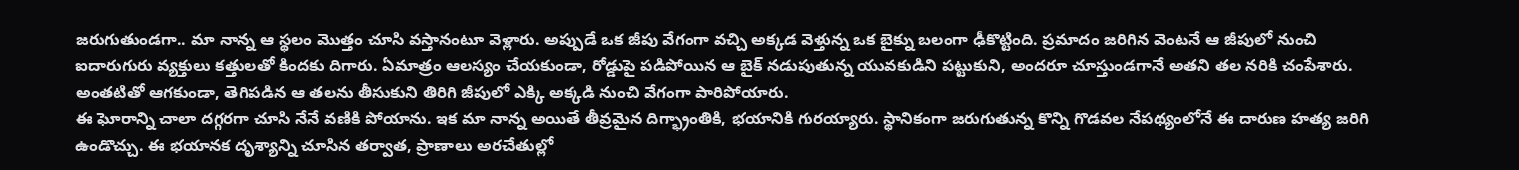జరుగుతుండగా.. మా నాన్న ఆ స్థలం మొత్తం చూసి వస్తానంటూ వెళ్లారు. అప్పుడే ఒక జీపు వేగంగా వచ్చి అక్కడ వెళ్తున్న ఒక బైక్ను బలంగా ఢీకొట్టింది. ప్రమాదం జరిగిన వెంటనే ఆ జీపులో నుంచి ఐదారుగురు వ్యక్తులు కత్తులతో కిందకు దిగారు. ఏమాత్రం ఆలస్యం చేయకుండా, రోడ్డుపై పడిపోయిన ఆ బైక్ నడుపుతున్న యువకుడిని పట్టుకుని, అందరూ చూస్తుండగానే అతని తల నరికి చంపేశారు. అంతటితో ఆగకుండా, తెగిపడిన ఆ తలను తీసుకుని తిరిగి జీపులో ఎక్కి అక్కడి నుంచి వేగంగా పారిపోయారు.
ఈ ఘోరాన్ని చాలా దగ్గరగా చూసి నేనే వణికి పోయాను. ఇక మా నాన్న అయితే తీవ్రమైన దిగ్భ్రాంతికి, భయానికి గురయ్యారు. స్థానికంగా జరుగుతున్న కొన్ని గొడవల నేపథ్యంలోనే ఈ దారుణ హత్య జరిగి ఉండొచ్చు. ఈ భయానక దృశ్యాన్ని చూసిన తర్వాత, ప్రాణాలు అరచేతుల్లో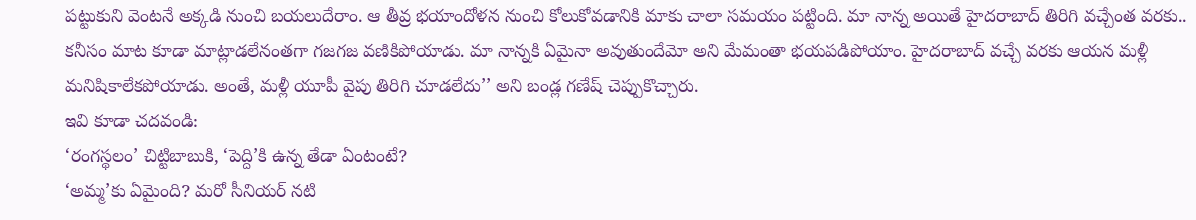పట్టుకుని వెంటనే అక్కడి నుంచి బయలుదేరాం. ఆ తీవ్ర భయాందోళన నుంచి కోలుకోవడానికి మాకు చాలా సమయం పట్టింది. మా నాన్న అయితే హైదరాబాద్ తిరిగి వచ్చేంత వరకు.. కనీసం మాట కూడా మాట్లాడలేనంతగా గజగజ వణికిపోయాడు. మా నాన్నకి ఏమైనా అవుతుందేమో అని మేమంతా భయపడిపోయాం. హైదరాబాద్ వచ్చే వరకు ఆయన మళ్లీ మనిషికాలేకపోయాడు. అంతే, మళ్లీ యూపీ వైపు తిరిగి చూడలేదు’’ అని బండ్ల గణేష్ చెప్పుకొచ్చారు.
ఇవి కూడా చదవండి:
‘రంగస్థలం’ చిట్టిబాబుకి, ‘పెద్ది’కి ఉన్న తేడా ఏంటంటే?
‘అమ్మ’కు ఏమైంది? మరో సీనియర్ నటి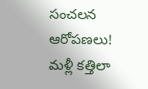సంచలన ఆరోపణలు!
మళ్లీ కత్తిలా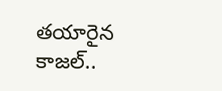తయారైన కాజల్..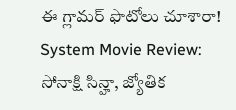ఈ గ్లామర్ ఫొటోలు చూశారా!
System Movie Review: సోనాక్షి సిన్హా, జ్యోతిక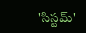'సిస్టమ్'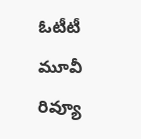ఓటీటీ మూవీ రివ్యూ